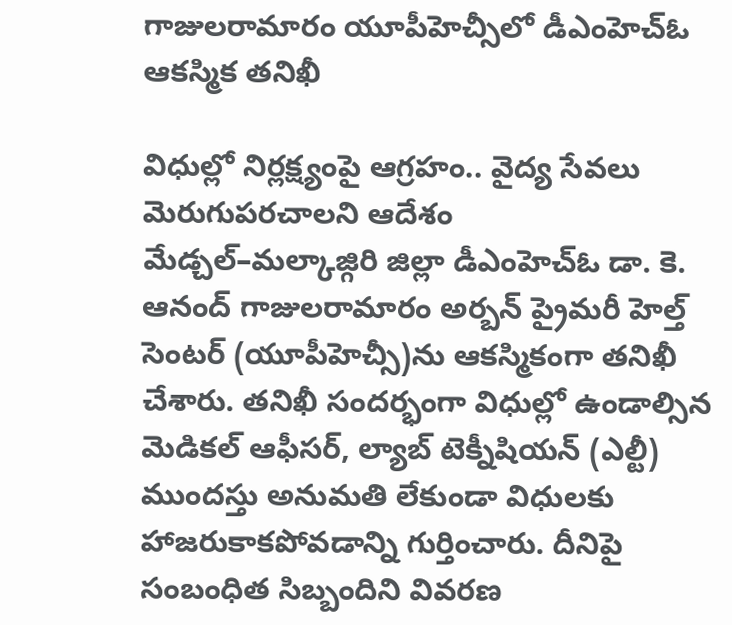గాజులరామారం యూపీహెచ్సీలో డీఎంహెచ్ఓ ఆకస్మిక తనిఖీ

విధుల్లో నిర్లక్ష్యంపై ఆగ్రహం.. వైద్య సేవలు మెరుగుపరచాలని ఆదేశం
మేడ్చల్–మల్కాజ్గిరి జిల్లా డీఎంహెచ్ఓ డా. కె. ఆనంద్ గాజులరామారం అర్బన్ ప్రైమరీ హెల్త్ సెంటర్ (యూపీహెచ్సీ)ను ఆకస్మికంగా తనిఖీ చేశారు. తనిఖీ సందర్భంగా విధుల్లో ఉండాల్సిన మెడికల్ ఆఫీసర్, ల్యాబ్ టెక్నీషియన్ (ఎల్టీ) ముందస్తు అనుమతి లేకుండా విధులకు హాజరుకాకపోవడాన్ని గుర్తించారు. దీనిపై సంబంధిత సిబ్బందిని వివరణ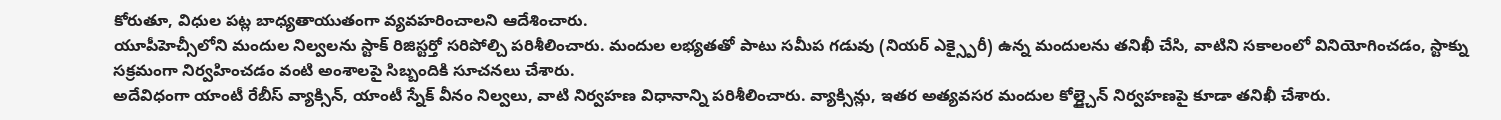కోరుతూ, విధుల పట్ల బాధ్యతాయుతంగా వ్యవహరించాలని ఆదేశించారు.
యూపీహెచ్సీలోని మందుల నిల్వలను స్టాక్ రిజిస్టర్తో సరిపోల్చి పరిశీలించారు. మందుల లభ్యతతో పాటు సమీప గడువు (నియర్ ఎక్స్పైరీ) ఉన్న మందులను తనిఖీ చేసి, వాటిని సకాలంలో వినియోగించడం, స్టాక్ను సక్రమంగా నిర్వహించడం వంటి అంశాలపై సిబ్బందికి సూచనలు చేశారు.
అదేవిధంగా యాంటీ రేబీస్ వ్యాక్సిన్, యాంటీ స్నేక్ వీనం నిల్వలు, వాటి నిర్వహణ విధానాన్ని పరిశీలించారు. వ్యాక్సిన్లు, ఇతర అత్యవసర మందుల కోల్డ్చైన్ నిర్వహణపై కూడా తనిఖీ చేశారు.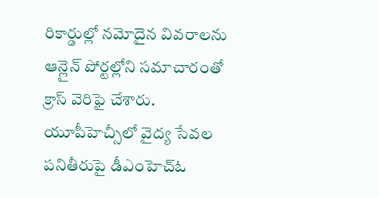రికార్డుల్లో నమోదైన వివరాలను ఆన్లైన్ పోర్టల్లోని సమాచారంతో క్రాస్ వెరిఫై చేశారు.
యూపీహెచ్సీలో వైద్య సేవల పనితీరుపై డీఎంహెచ్ఓ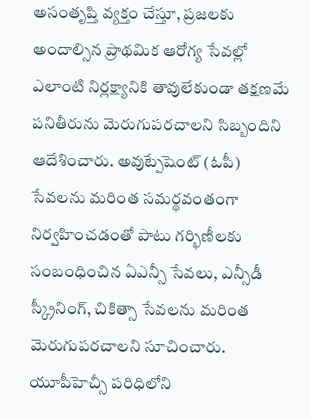అసంతృప్తి వ్యక్తం చేస్తూ, ప్రజలకు అందాల్సిన ప్రాథమిక ఆరోగ్య సేవల్లో ఎలాంటి నిర్లక్ష్యానికి తావులేకుండా తక్షణమే పనితీరును మెరుగుపరచాలని సిబ్బందిని ఆదేశించారు. అవుట్పేషెంట్ (ఓపీ) సేవలను మరింత సమర్థవంతంగా నిర్వహించడంతో పాటు గర్భిణీలకు సంబంధించిన ఏఎన్సీ సేవలు, ఎన్సీడీ స్క్రీనింగ్, చికిత్సా సేవలను మరింత మెరుగుపరచాలని సూచించారు.
యూపీహెచ్సీ పరిధిలోని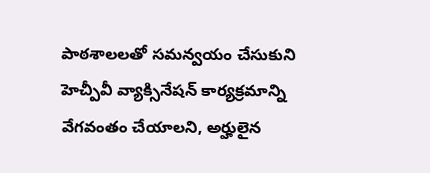పాఠశాలలతో సమన్వయం చేసుకుని హెచ్పీవీ వ్యాక్సినేషన్ కార్యక్రమాన్ని వేగవంతం చేయాలని, అర్హులైన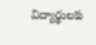విద్యార్థులకు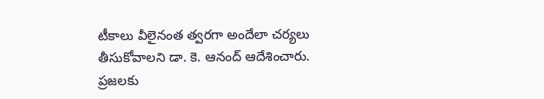టీకాలు వీలైనంత త్వరగా అందేలా చర్యలు తీసుకోవాలని డా. కె. ఆనంద్ ఆదేశించారు. ప్రజలకు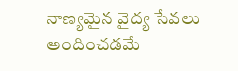నాణ్యమైన వైద్య సేవలు అందించడమే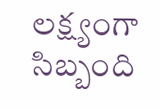లక్ష్యంగా సిబ్బంది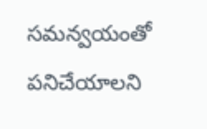సమన్వయంతో పనిచేయాలని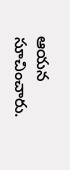ఆయన సూచించారు.